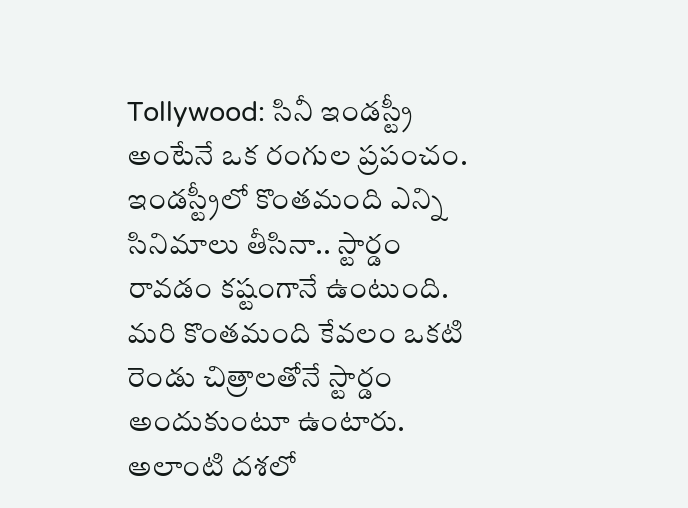Tollywood: సినీ ఇండస్ట్రీ అంటేనే ఒక రంగుల ప్రపంచం. ఇండస్ట్రీలో కొంతమంది ఎన్ని సినిమాలు తీసినా.. స్టార్డం రావడం కష్టంగానే ఉంటుంది. మరి కొంతమంది కేవలం ఒకటి రెండు చిత్రాలతోనే స్టార్డం అందుకుంటూ ఉంటారు. అలాంటి దశలో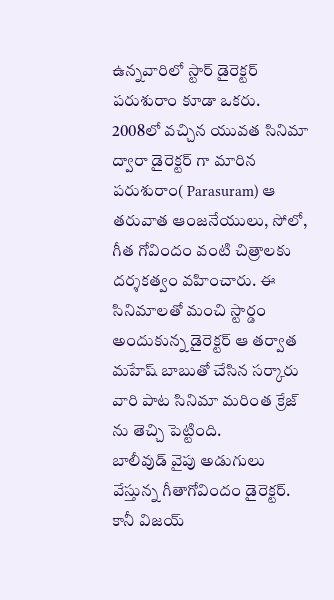ఉన్నవారిలో స్టార్ డైరెక్టర్ పరుశురాం కూడా ఒకరు. 2008లో వచ్చిన యువత సినిమా ద్వారా డైరెక్టర్ గా మారిన పరుశురాం( Parasuram) ఆ తరువాత ఆంజనేయులు, సోలో, గీత గోవిందం వంటి చిత్రాలకు దర్శకత్వం వహించారు. ఈ సినిమాలతో మంచి స్టార్డం అందుకున్న డైరెక్టర్ ఆ తర్వాత మహేష్ బాబుతో చేసిన సర్కారు వారి పాట సినిమా మరింత క్రేజ్ ను తెచ్చి పెట్టింది.
బాలీవుడ్ వైపు అడుగులు వేస్తున్న గీతాగోవిందం డైరెక్టర్.
కానీ విజయ్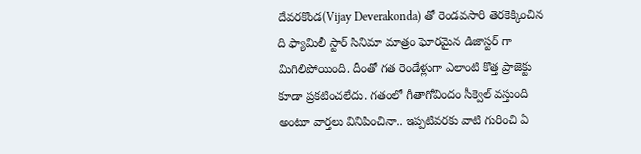దేవరకొండ(Vijay Deverakonda) తో రెండవసారి తెరకెక్కించిన ది ఫ్యామిలీ స్టార్ సినిమా మాత్రం ఘోరమైన డిజాస్టర్ గా మిగిలిపోయింది. దీంతో గత రెండేళ్లుగా ఎలాంటి కొత్త ప్రాజెక్టు కూడా ప్రకటించలేదు. గతంలో గీతాగోవిందం సీక్వెల్ వస్తుంది అంటూ వార్తలు వినిపించినా.. ఇప్పటివరకు వాటి గురించి ఏ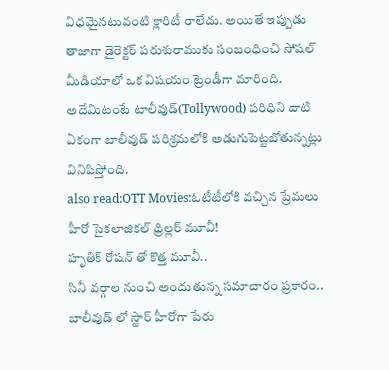విధమైనటువంటి క్లారిటీ రాలేదు. అయితే ఇప్పుడు తాజాగా డైరెక్టర్ పరుశురాముకు సంబంధించి సోషల్ మీడియాలో ఒక విషయం ట్రెండీగా మారింది. అదేమిటంటే టాలీవుడ్(Tollywood) పరిధిని దాటి ఏకంగా బాలీవుడ్ పరిశ్రమలోకి అడుగుపెట్టబోతున్నట్లు వినిపిస్తోంది.
also read:OTT Movies:ఓటీటీలోకి వచ్చిన ప్రేమలు హీరో సైకలాజికల్ థ్రిల్లర్ మూవీ!
హృతిక్ రోషన్ తో కొత్త మూవీ..
సినీ వర్గాల నుంచి అందుతున్న సమాచారం ప్రకారం.. బాలీవుడ్ లో స్టార్ హీరోగా పేరు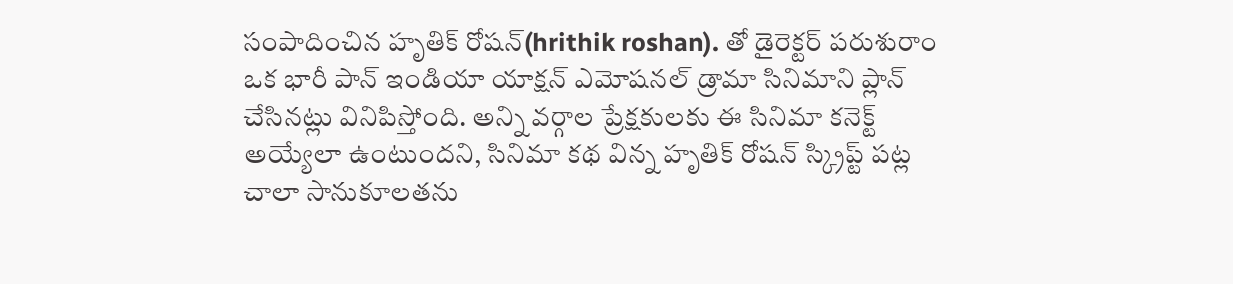సంపాదించిన హృతిక్ రోషన్(hrithik roshan). తో డైరెక్టర్ పరుశురాం ఒక భారీ పాన్ ఇండియా యాక్షన్ ఎమోషనల్ డ్రామా సినిమాని ప్లాన్ చేసినట్లు వినిపిస్తోంది. అన్ని వర్గాల ప్రేక్షకులకు ఈ సినిమా కనెక్ట్ అయ్యేలా ఉంటుందని, సినిమా కథ విన్న హృతిక్ రోషన్ స్క్రిప్ట్ పట్ల చాలా సానుకూలతను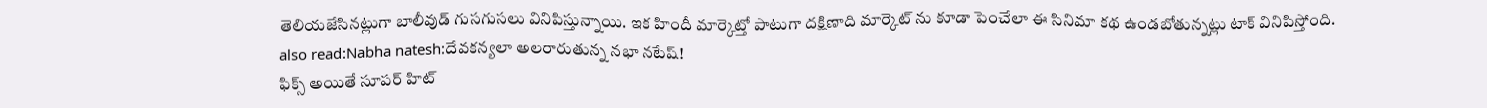తెలియజేసినట్లుగా బాలీవుడ్ గుసగుసలు వినిపిస్తున్నాయి. ఇక హిందీ మార్కెట్తో పాటుగా దక్షిణాది మార్కెట్ ను కూడా పెంచేలా ఈ సినిమా కథ ఉండబోతున్నట్లు టాక్ వినిపిస్తోంది.
also read:Nabha natesh:దేవకన్యలా అలరారుతున్న నభా నటేష్!
ఫిక్స్ అయితే సూపర్ హిట్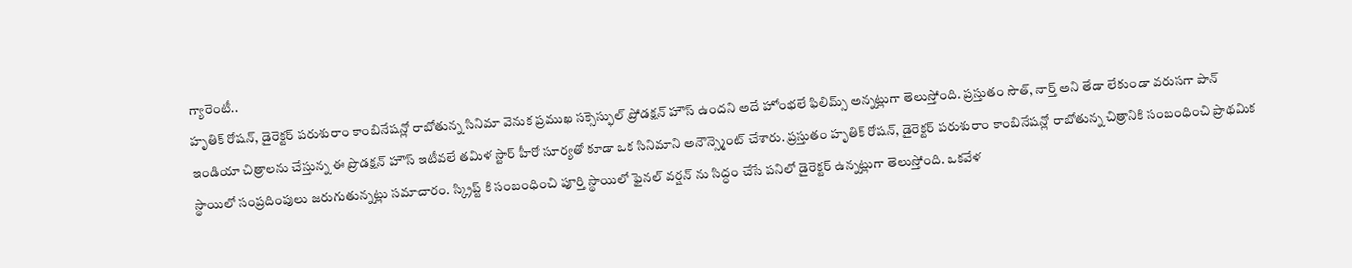గ్యారెంటీ..
హృతిక్ రోషన్, డైరెక్టర్ పరుశురాం కాంబినేషన్లో రాబోతున్న సినిమా వెనుక ప్రముఖ సక్సెస్ఫుల్ ప్రోడక్షన్ హౌస్ ఉందని అదే హోంభలే ఫిలిమ్స్ అన్నట్లుగా తెలుస్తోంది. ప్రస్తుతం సౌత్, నార్త్ అని తేడా లేకుండా వరుసగా పాన్ ఇండియా చిత్రాలను చేస్తున్న ఈ ప్రొడక్షన్ హౌస్ ఇటీవలే తమిళ స్టార్ హీరో సూర్యతో కూడా ఒక సినిమాని అనౌన్స్మెంట్ చేశారు. ప్రస్తుతం హృతిక్ రోషన్, డైరెక్టర్ పరుశురాం కాంబినేషన్లో రాబోతున్న చిత్రానికి సంబంధించి ప్రాథమిక స్థాయిలో సంప్రదింపులు జరుగుతున్నట్లు సమాచారం. స్క్రిప్ట్ కి సంబంధించి పూర్తి స్థాయిలో ఫైనల్ వర్షన్ ను సిద్ధం చేసే పనిలో డైరెక్టర్ ఉన్నట్లుగా తెలుస్తోంది. ఒకవేళ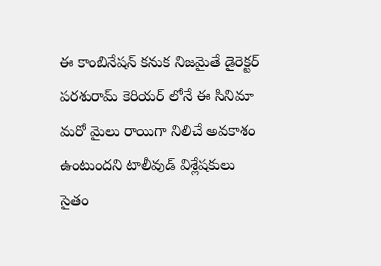ఈ కాంబినేషన్ కనుక నిజమైతే డైరెక్టర్ పరశురామ్ కెరియర్ లోనే ఈ సినిమా మరో మైలు రాయిగా నిలిచే అవకాశం ఉంటుందని టాలీవుడ్ విశ్లేషకులు సైతం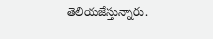తెలియజేస్తున్నారు.